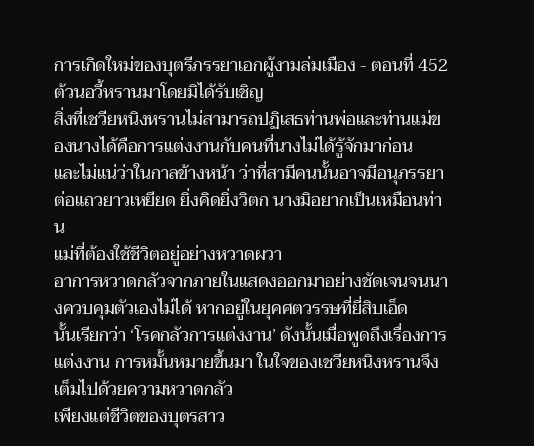การเกิดใหม่ของบุตรีภรรยาเอกผู้งามล่มเมือง - ตอนที่ 452 ต้วนอวี้หรานมาโดยมิได้รับเชิญ
สิ่งที่เชวียหนิงหรานไม่สามารถปฏิเสธท่านพ่อและท่านแม่ของนางได้คือการแต่งงานกับคนที่นางไม่ได้รู้จักมาก่อน
และไม่แน่ว่าในกาลข้างหน้า ว่าที่สามีคนนั้นอาจมีอนุภรรยาต่อแถวยาวเหยียด ยิ่งคิดยิ่งวิตก นางมิอยากเป็นเหมือนท่าน
แม่ที่ต้องใช้ชีวิตอยู่อย่างหวาดผวา
อาการหวาดกลัวจากภายในแสดงออกมาอย่างชัดเจนจนนางควบคุมตัวเองไม่ได้ หากอยู่ในยุคศตวรรษที่ยี่สิบเอ็ด
นั้นเรียกว่า ‘โรคกลัวการแต่งงาน’ ดังนั้นเมื่อพูดถึงเรื่องการแต่งงาน การหมั้นหมายขึ้นมา ในใจของเชวียหนิงหรานจึง
เต็มไปด้วยความหวาดกลัว
เพียงแต่ชีวิตของบุตรสาว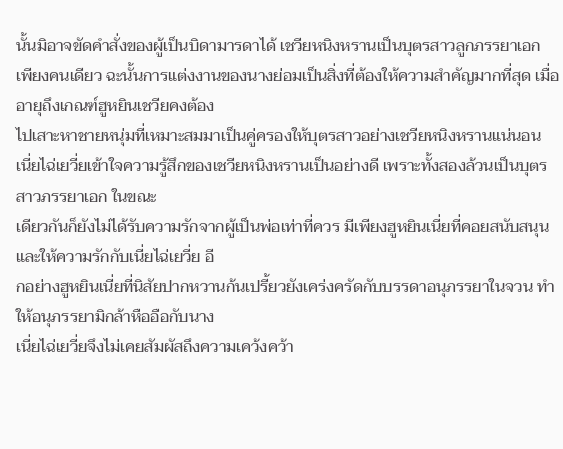นั้นมิอาจขัดคำสั่งของผู้เป็นบิดามารดาได้ เชวียหนิงหรานเป็นบุตรสาวลูกภรรยาเอก
เพียงคนเดียว ฉะนั้นการแต่งงานของนางย่อมเป็นสิ่งที่ต้องให้ความสำคัญมากที่สุด เมื่ออายุถึงเกณฑ์ฮูหยินเชวียคงต้อง
ไปเสาะหาชายหนุ่มที่เหมาะสมมาเป็นคู่ครองให้บุตรสาวอย่างเชวียหนิงหรานแน่นอน
เนี่ยไฉ่เยวี่ยเข้าใจความรู้สึกของเชวียหนิงหรานเป็นอย่างดี เพราะทั้งสองล้วนเป็นบุตรสาวภรรยาเอก ในขณะ
เดียวกันก็ยังไม่ได้รับความรักจากผู้เป็นพ่อเท่าที่ควร มีเพียงฮูหยินเนี่ยที่คอยสนับสนุนและให้ความรักกับเนี่ยไฉ่เยวี่ย อี
กอย่างฮูหยินเนี่ยที่นิสัยปากหวานก้นเปรี้ยวยังเคร่งครัดกับบรรดาอนุภรรยาในจวน ทำให้อนุภรรยามิกล้าหืออือกับนาง
เนี่ยไฉ่เยวี่ยจึงไม่เคยสัมผัสถึงความเคว้งคว้า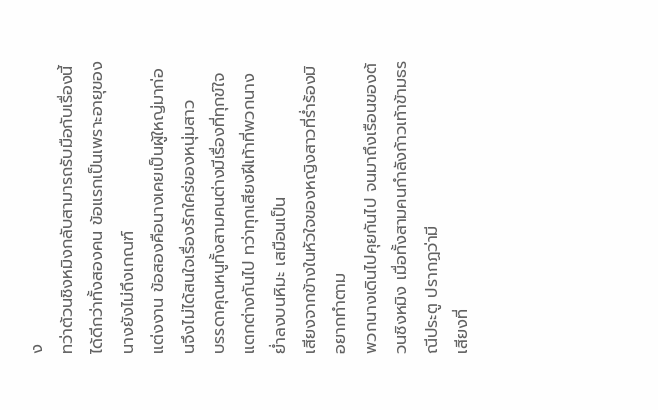ง
ทว่าต้วนชิงหมิงกลับสามารถรับมือกับเรื่องนี้ได้ดีกว่าทั้งสองคน ข้อแรกเป็นเพราะอายุของนางยังไม่ถึงเกณฑ์
แต่งงาน ข้อสองคือนางเคยเป็นผู้ใหญ่มาก่อนจึงไม่ได้สนใจเรื่องรักใคร่ของหนุ่มสาว
บรรดาคุณหนูทั้งสามคนต่างมีเรื่องที่ทุกข์ใจแตกต่างกันไป ทว่าทุกเสียงฝีเท้าที่พวกนางยํ่าลงบนหิมะ เสมือนเป็น
เสียงจากข้างในหัวใจของหญิงสาวที่รํ่าร้องมิอยากทำตาม
พวกนางเดินไปคุยกันไป จนมาถึงเรือนของต้วนชิงหมิง เมื่อทั้งสามคนกำลังก้าวเท้าข้ามธรณีประตู ปรากฏว่ามี
เสียงที่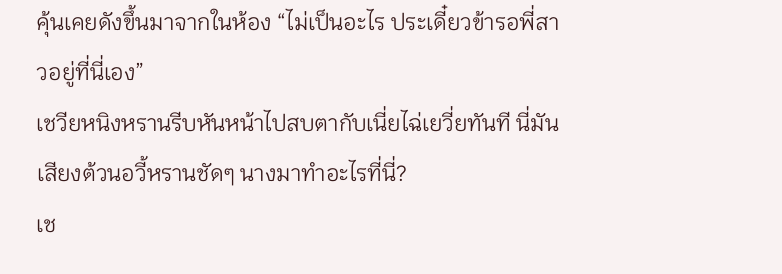คุ้นเคยดังขึ้นมาจากในห้อง “ไม่เป็นอะไร ประเดี๋ยวข้ารอพี่สาวอยู่ที่นี่เอง”
เชวียหนิงหรานรีบหันหน้าไปสบตากับเนี่ยไฉ่เยวี่ยทันที นี่มันเสียงต้วนอวี้หรานชัดๆ นางมาทำอะไรที่นี่?
เช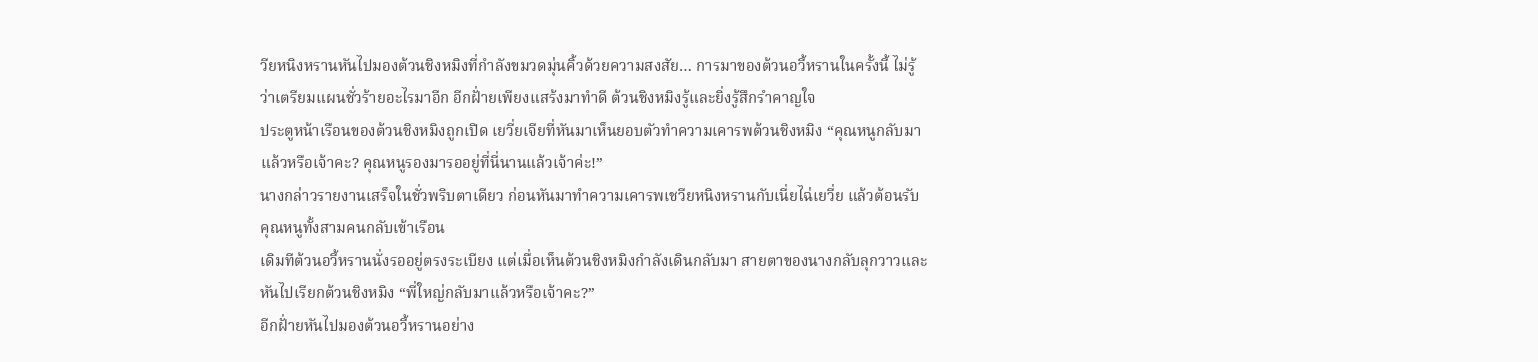วียหนิงหรานหันไปมองต้วนชิงหมิงที่กำลังขมวดมุ่นคิ้วด้วยความสงสัย… การมาของต้วนอวี้หรานในครั้งนี้ ไม่รู้
ว่าเตรียมแผนชั่วร้ายอะไรมาอีก อีกฝั่ายเพียงแสร้งมาทำดี ต้วนชิงหมิงรู้และยิ่งรู้สึกรำคาญใจ
ประตูหน้าเรือนของต้วนชิงหมิงถูกเปิด เยวี่ยเจียที่หันมาเห็นยอบตัวทำความเคารพต้วนชิงหมิง “คุณหนูกลับมา
แล้วหรือเจ้าคะ? คุณหนูรองมารออยู่ที่นี่นานแล้วเจ้าค่ะ!”
นางกล่าวรายงานเสร็จในชั่วพริบตาเดียว ก่อนหันมาทำความเคารพเชวียหนิงหรานกับเนี่ยไฉ่เยวี่ย แล้วต้อนรับ
คุณหนูทั้งสามคนกลับเข้าเรือน
เดิมทีต้วนอวี้หรานนั่งรออยู่ตรงระเบียง แต่เมื่อเห็นต้วนชิงหมิงกำลังเดินกลับมา สายตาของนางกลับลุกวาวและ
หันไปเรียกต้วนชิงหมิง “พี่ใหญ่กลับมาแล้วหรือเจ้าคะ?”
อีกฝั่ายหันไปมองต้วนอวี้หรานอย่าง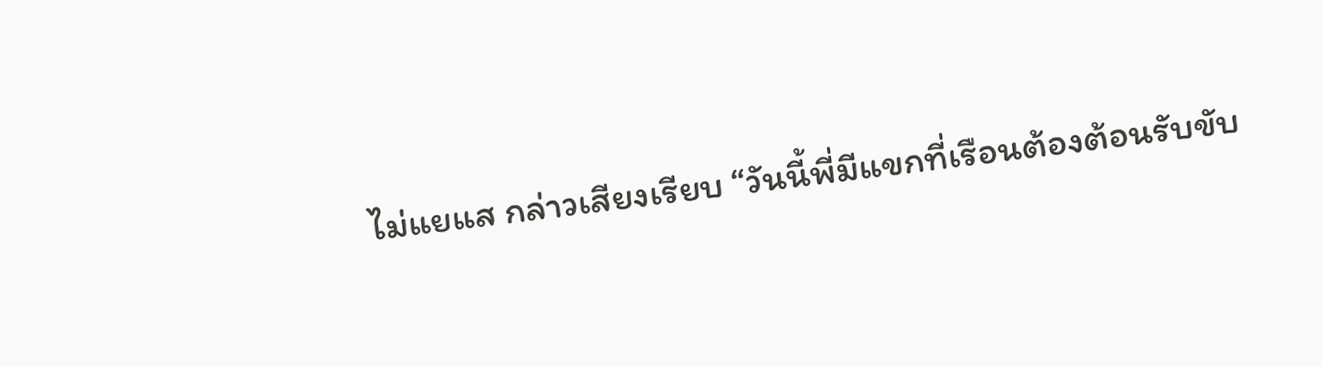ไม่แยแส กล่าวเสียงเรียบ “วันนี้พี่มีแขกที่เรือนต้องต้อนรับขับ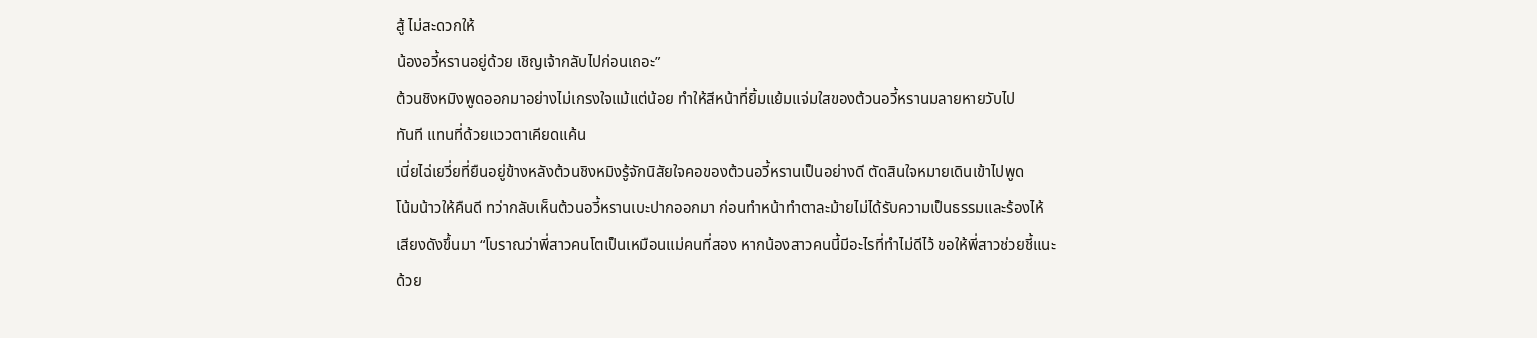สู้ ไม่สะดวกให้
น้องอวี้หรานอยู่ด้วย เชิญเจ้ากลับไปก่อนเถอะ”
ต้วนชิงหมิงพูดออกมาอย่างไม่เกรงใจแม้แต่น้อย ทำให้สีหน้าที่ยิ้มแย้มแจ่มใสของต้วนอวี้หรานมลายหายวับไป
ทันที แทนที่ด้วยแววตาเคียดแค้น
เนี่ยไฉ่เยวี่ยที่ยืนอยู่ข้างหลังต้วนชิงหมิงรู้จักนิสัยใจคอของต้วนอวี้หรานเป็นอย่างดี ตัดสินใจหมายเดินเข้าไปพูด
โน้มน้าวให้คืนดี ทว่ากลับเห็นต้วนอวี้หรานเบะปากออกมา ก่อนทำหน้าทำตาละม้ายไม่ได้รับความเป็นธรรมและร้องไห้
เสียงดังขึ้นมา “โบราณว่าพี่สาวคนโตเป็นเหมือนแม่คนที่สอง หากน้องสาวคนนี้มีอะไรที่ทำไม่ดีไว้ ขอให้พี่สาวช่วยชี้แนะ
ด้วย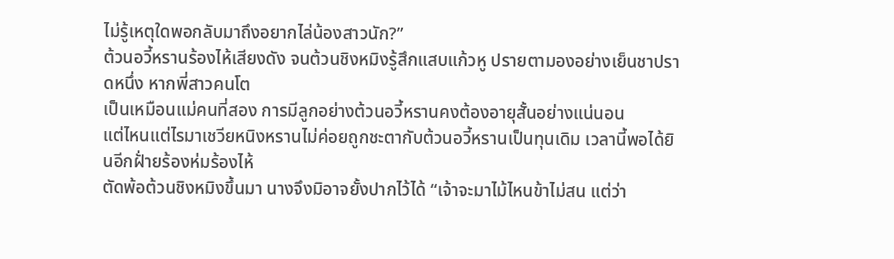ไม่รู้เหตุใดพอกลับมาถึงอยากไล่น้องสาวนัก?”
ต้วนอวี้หรานร้องไห้เสียงดัง จนต้วนชิงหมิงรู้สึกแสบแก้วหู ปรายตามองอย่างเย็นชาปราดหนึ่ง หากพี่สาวคนโต
เป็นเหมือนแม่คนที่สอง การมีลูกอย่างต้วนอวี้หรานคงต้องอายุสั้นอย่างแน่นอน
แต่ไหนแต่ไรมาเชวียหนิงหรานไม่ค่อยถูกชะตากับต้วนอวี้หรานเป็นทุนเดิม เวลานี้พอได้ยินอีกฝั่ายร้องห่มร้องไห้
ตัดพ้อต้วนชิงหมิงขึ้นมา นางจึงมิอาจยั้งปากไว้ได้ “เจ้าจะมาไม้ไหนข้าไม่สน แต่ว่า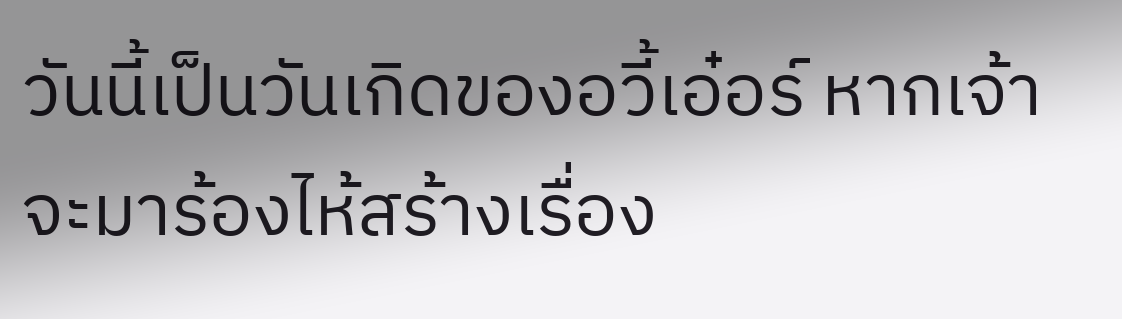วันนี้เป็นวันเกิดของอวี้เอ๋อร์ หากเจ้า
จะมาร้องไห้สร้างเรื่อง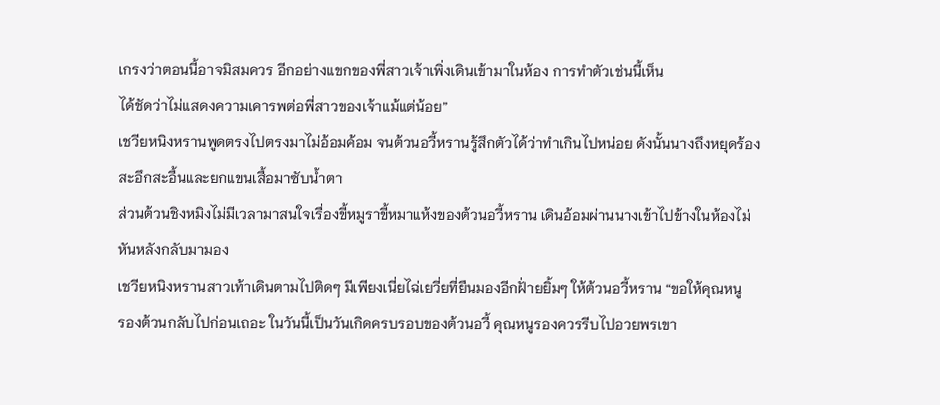เกรงว่าตอนนี้อาจมิสมควร อีกอย่างแขกของพี่สาวเจ้าเพิ่งเดินเข้ามาในห้อง การทำตัวเช่นนี้เห็น
ได้ชัดว่าไม่แสดงความเคารพต่อพี่สาวของเจ้าแม้แต่น้อย”
เชวียหนิงหรานพูดตรงไปตรงมาไม่อ้อมค้อม จนต้วนอวี้หรานรู้สึกตัวได้ว่าทำเกินไปหน่อย ดังนั้นนางถึงหยุดร้อง
สะอึกสะอื้นและยกแขนเสื้อมาซับนํ้าตา
ส่วนต้วนชิงหมิงไม่มีเวลามาสนใจเรื่องขี้หมูราขี้หมาแห้งของต้วนอวี้หราน เดินอ้อมผ่านนางเข้าไปข้างในห้องไม่
หันหลังกลับมามอง
เชวียหนิงหรานสาวเท้าเดินตามไปติดๆ มีเพียงเนี่ยไฉ่เยวี่ยที่ยืนมองอีกฝั่ายยิ้มๆ ให้ต้วนอวี้หราน “ขอให้คุณหนู
รองต้วนกลับไปก่อนเถอะ ในวันนี้เป็นวันเกิดครบรอบของต้วนอวี้ คุณหนูรองควรรีบไปอวยพรเขา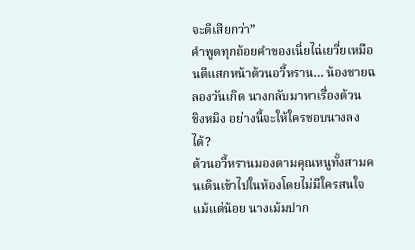จะดีเสียกว่า”
คำพูดทุกถ้อยคำของเนี่ยไฉ่เยวี่ยเหมือนตีแสกหน้าต้วนอวี้หราน… น้องชายฉลองวันเกิด นางกลับมาหาเรื่องต้วน
ชิงหมิง อย่างนี้จะให้ใครชอบนางลงได้?
ต้วนอวี้หรานมองตามคุณหนูทั้งสามคนเดินเข้าไปในห้องโดยไม่มีใครสนใจแม้แต่น้อย นางเม้มปาก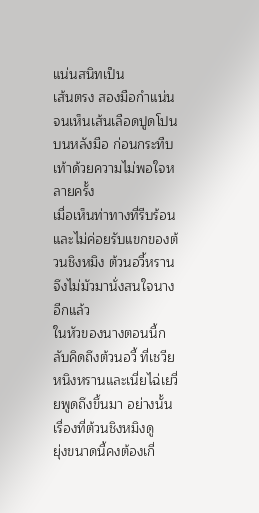แน่นสนิทเป็น
เส้นตรง สองมือกำแน่นจนเห็นเส้นเลือดปูดโปนบนหลังมือ ก่อนกระทืบเท้าด้วยความไม่พอใจหลายครั้ง
เมื่อเห็นท่าทางที่รีบร้อนและไม่ค่อยรับแขกของต้วนชิงหมิง ต้วนอวี้หรานจึงไม่มัวมานั่งสนใจนางอีกแล้ว
ในหัวของนางตอนนี้กลับคิดถึงต้วนอวี้ ที่เชวียหนิงหรานและเนี่ยไฉ่เยวี่ยพูดถึงขึ้นมา อย่างนั้นเรื่องที่ต้วนชิงหมิงดู
ยุ่งขนาดนี้คงต้องเกี่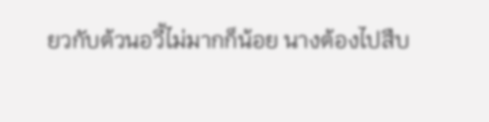ยวกับต้วนอวี้ไม่มากก็น้อย นางต้องไปสืบ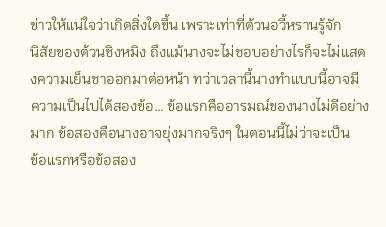ข่าวให้แน่ใจว่าเกิดสิ่งใดขึ้น เพราะเท่าที่ต้วนอวี้หรานรู้จัก
นิสัยของต้วนชิงหมิง ถึงแม้นางจะไม่ชอบอย่างไรก็จะไม่แสดงความเย็นชาออกมาต่อหน้า ทว่าเวลานี้นางทำแบบนี้อาจมี
ความเป็นไปได้สองข้อ… ข้อแรกคืออารมณ์ของนางไม่ดีอย่างมาก ข้อสองคือนางอาจยุ่งมากจริงๆ ในตอนนี้ไม่ว่าจะเป็น
ข้อแรกหรือข้อสอง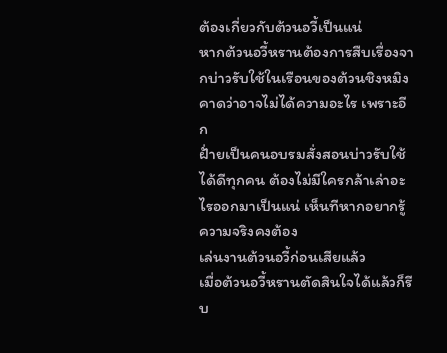ต้องเกี่ยวกับต้วนอวี้เป็นแน่
หากต้วนอวี้หรานต้องการสืบเรื่องจากบ่าวรับใช้ในเรือนของต้วนชิงหมิง คาดว่าอาจไม่ได้ความอะไร เพราะอีก
ฝั่ายเป็นคนอบรมสั่งสอนบ่าวรับใช้ได้ดีทุกคน ต้องไม่มีใครกล้าเล่าอะไรออกมาเป็นแน่ เห็นทีหากอยากรู้ความจริงคงต้อง
เล่นงานต้วนอวี้ก่อนเสียแล้ว
เมื่อต้วนอวี้หรานตัดสินใจได้แล้วก็รีบ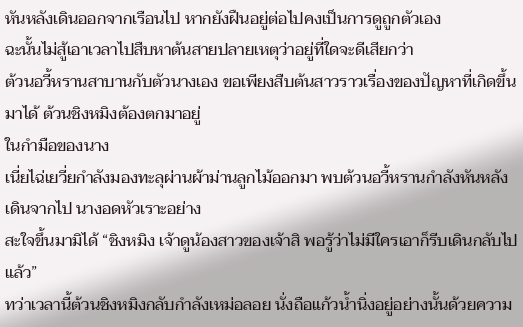หันหลังเดินออกจากเรือนไป หากยังฝืนอยู่ต่อไปคงเป็นการดูถูกตัวเอง
ฉะนั้นไม่สู้เอาเวลาไปสืบหาต้นสายปลายเหตุว่าอยู่ที่ใดจะดีเสียกว่า
ต้วนอวี้หรานสาบานกับตัวนางเอง ขอเพียงสืบต้นสาวราวเรื่องของปัญหาที่เกิดขึ้นมาได้ ต้วนชิงหมิงต้องตกมาอยู่
ในกำมือของนาง
เนี่ยไฉ่เยวี่ยกำลังมองทะลุผ่านผ้าม่านลูกไม้ออกมา พบต้วนอวี้หรานกำลังหันหลังเดินจากไป นางอดหัวเราะอย่าง
สะใจขึ้นมามิได้ “ชิงหมิง เจ้าดูน้องสาวของเจ้าสิ พอรู้ว่าไม่มีใครเอาก็รีบเดินกลับไปแล้ว”
ทว่าเวลานี้ต้วนชิงหมิงกลับกำลังเหม่อลอย นั่งถือแก้วนํ้านิ่งอยู่อย่างนั้นด้วยความ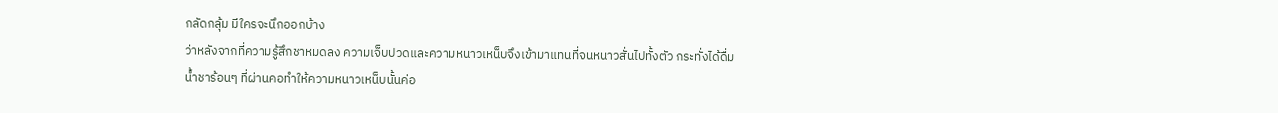กลัดกลุ้ม มีใครจะนึกออกบ้าง
ว่าหลังจากที่ความรู้สึกชาหมดลง ความเจ็บปวดและความหนาวเหน็บจึงเข้ามาแทนที่จนหนาวสั่นไปทั้งตัว กระทั่งได้ดื่ม
นํ้าชาร้อนๆ ที่ผ่านคอทำให้ความหนาวเหน็บนั้นค่อ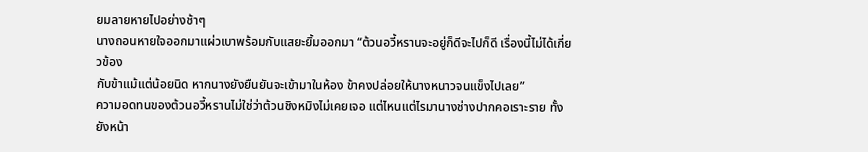ยมลายหายไปอย่างช้าๆ
นางถอนหายใจออกมาแผ่วเบาพร้อมกับแสยะยิ้มออกมา “ต้วนอวี้หรานจะอยู่ก็ดีจะไปก็ดี เรื่องนี้ไม่ได้เกี่ยวข้อง
กับข้าแม้แต่น้อยนิด หากนางยังยืนยันจะเข้ามาในห้อง ข้าคงปล่อยให้นางหนาวจนแข็งไปเลย”
ความอดทนของต้วนอวี้หรานไม่ใช่ว่าต้วนชิงหมิงไม่เคยเจอ แต่ไหนแต่ไรมานางช่างปากคอเราะราย ทั้งยังหน้า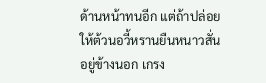ด้านหน้าทนอีก แต่ถ้าปล่อยให้ต้วนอวี้หรานยืนหนาวสั่นอยู่ข้างนอก เกรง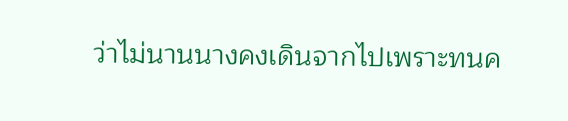ว่าไม่นานนางคงเดินจากไปเพราะทนค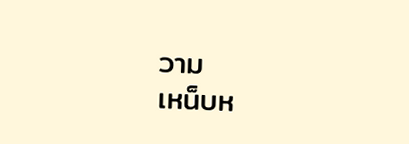วาม
เหน็บห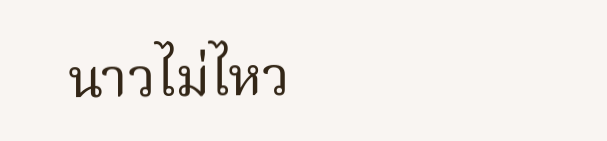นาวไม่ไหว